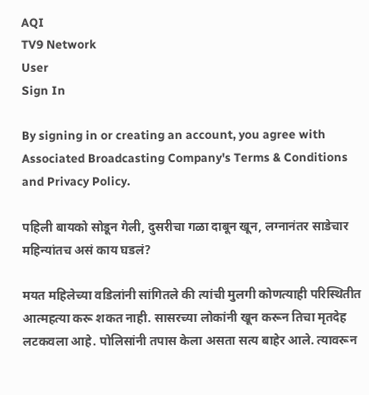AQI
TV9 Network
User
Sign In

By signing in or creating an account, you agree with Associated Broadcasting Company's Terms & Conditions and Privacy Policy.

पहिली बायको सोडून गेली, दुसरीचा गळा दाबून खून, लग्नानंतर साडेचार महिन्यांतच असं काय घडलं?

मयत महिलेच्या वडिलांनी सांगितले की त्यांची मुलगी कोणत्याही परिस्थितीत आत्महत्या करू शकत नाही. सासरच्या लोकांनी खून करून तिचा मृतदेह लटकवला आहे. पोलिसांनी तपास केला असता सत्य बाहेर आले. त्यावरून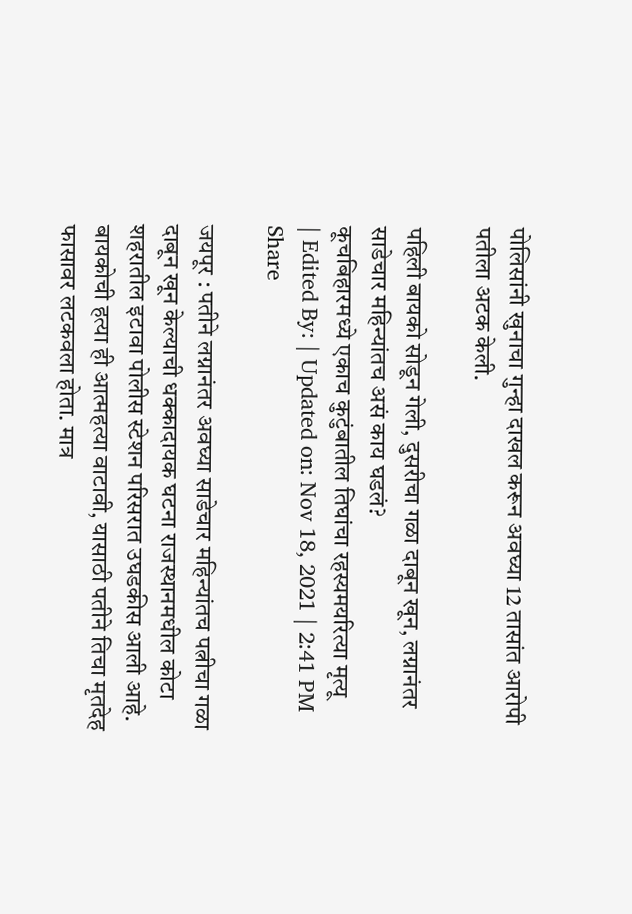पोलिसांनी खुनाचा गुन्हा दाखल करून अवघ्या 12 तासांत आरोपी पतीला अटक केली.

पहिली बायको सोडून गेली, दुसरीचा गळा दाबून खून, लग्नानंतर साडेचार महिन्यांतच असं काय घडलं?
कूचबिहारमध्ये एकाच कुटुंबातील तिघांचा रहस्यमयरित्या मृत्यू
| Edited By: | Updated on: Nov 18, 2021 | 2:41 PM
Share

जयपूर : पतीने लग्नानंतर अवघ्या साडेचार महिन्यांतच पत्नीचा गळा दाबून खून केल्याची धक्कादायक घटना राजस्थानमधील कोटा शहरातील इटावा पोलीस स्टेशन परिसरात उघडकीस आली आहे. बायकोची हत्या ही आत्महत्या वाटावी, यासाठी पतीने तिचा मृतदेह फासावर लटकवला होता. मात्र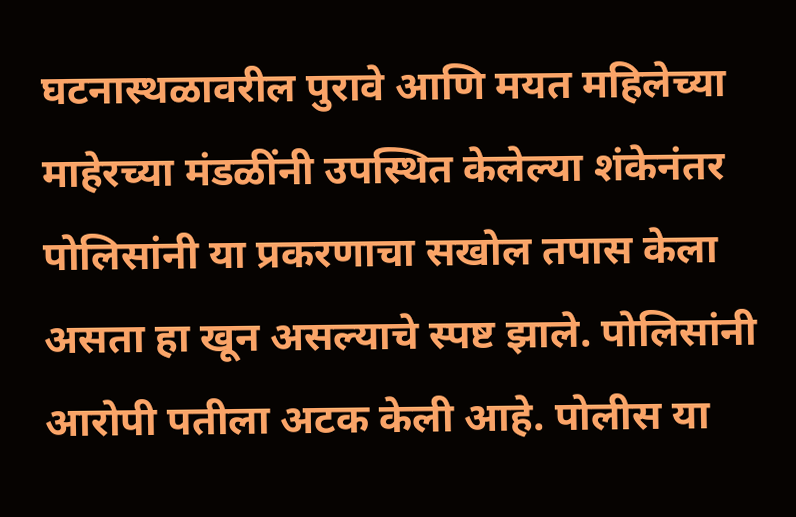घटनास्थळावरील पुरावे आणि मयत महिलेच्या माहेरच्या मंडळींनी उपस्थित केलेल्या शंकेनंतर पोलिसांनी या प्रकरणाचा सखोल तपास केला असता हा खून असल्याचे स्पष्ट झाले. पोलिसांनी आरोपी पतीला अटक केली आहे. पोलीस या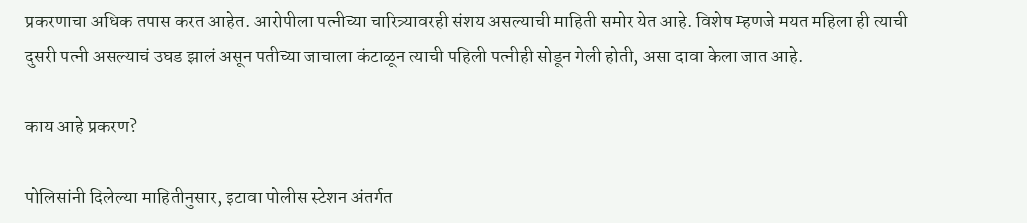प्रकरणाचा अधिक तपास करत आहेत. आरोपीला पत्नीच्या चारित्र्यावरही संशय असल्याची माहिती समोर येत आहे. विशेष म्हणजे मयत महिला ही त्याची दुसरी पत्नी असल्याचं उघड झालं असून पतीच्या जाचाला कंटाळून त्याची पहिली पत्नीही सोडून गेली होती, असा दावा केला जात आहे.

काय आहे प्रकरण?

पोलिसांनी दिलेल्या माहितीनुसार, इटावा पोलीस स्टेशन अंतर्गत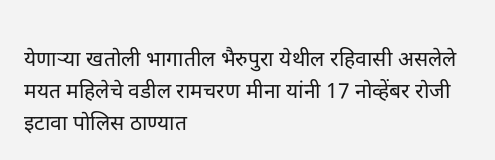येणाऱ्या खतोली भागातील भैरुपुरा येथील रहिवासी असलेले मयत महिलेचे वडील रामचरण मीना यांनी 17 नोव्हेंबर रोजी इटावा पोलिस ठाण्यात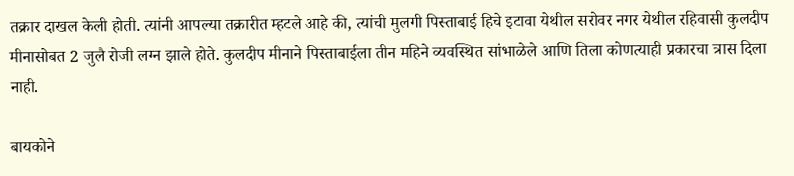तक्रार दाखल केली होती. त्यांनी आपल्या तक्रारीत म्हटले आहे की, त्यांची मुलगी पिस्ताबाई हिचे इटावा येथील सरोवर नगर येथील रहिवासी कुलदीप मीनासोबत 2 जुलै रोजी लग्न झाले होते. कुलदीप मीनाने पिस्ताबाईला तीन महिने व्यवस्थित सांभाळेले आणि तिला कोणत्याही प्रकारचा त्रास दिला नाही.

बायकोने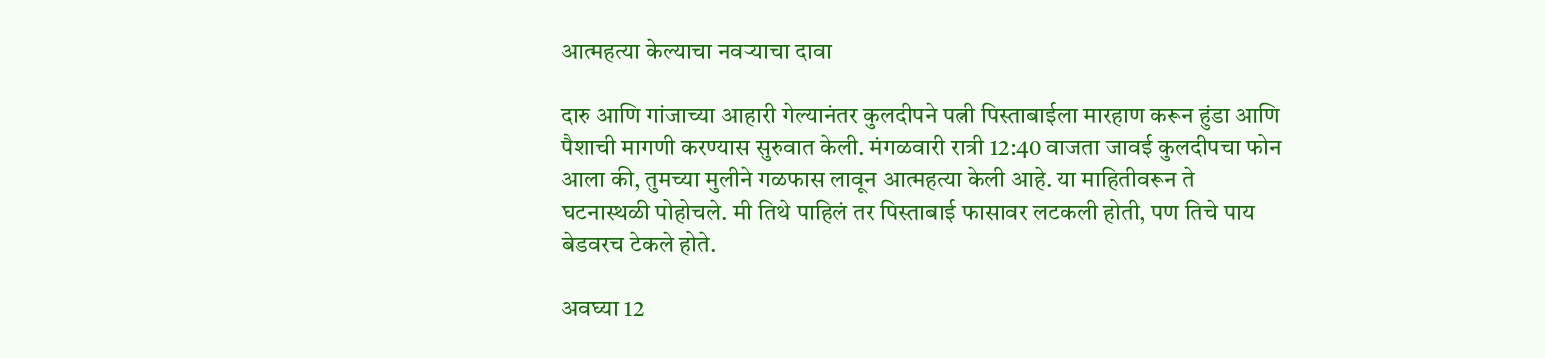आत्महत्या केल्याचा नवऱ्याचा दावा

दारु आणि गांजाच्या आहारी गेल्यानंतर कुलदीपने पत्नी पिस्ताबाईला मारहाण करून हुंडा आणि पैशाची मागणी करण्यास सुरुवात केली. मंगळवारी रात्री 12:40 वाजता जावई कुलदीपचा फोन आला की, तुमच्या मुलीने गळफास लावून आत्महत्या केली आहे. या माहितीवरून ते घटनास्थळी पोहोचले. मी तिथे पाहिलं तर पिस्ताबाई फासावर लटकली होती, पण तिचे पाय बेडवरच टेकले होते.

अवघ्या 12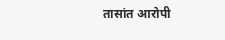तासांत आरोपी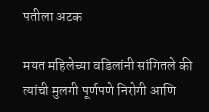पतीला अटक

मयत महिलेच्या वडिलांनी सांगितले की त्यांची मुलगी पूर्णपणे निरोगी आणि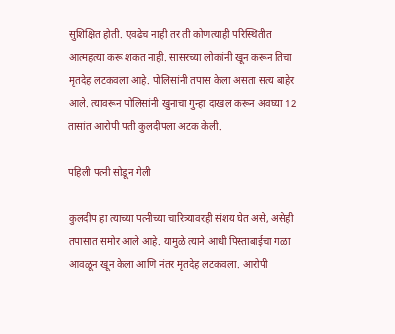सुशिक्षित होती. एवढेच नाही तर ती कोणत्याही परिस्थितीत आत्महत्या करू शकत नाही. सासरच्या लोकांनी खून करून तिचा मृतदेह लटकवला आहे. पोलिसांनी तपास केला असता सत्य बाहेर आले. त्यावरून पोलिसांनी खुनाचा गुन्हा दाखल करून अवघ्या 12 तासांत आरोपी पती कुलदीपला अटक केली.

पहिली पत्नी सोडून गेली

कुलदीप हा त्याच्या पत्नीच्या चारित्र्यावरही संशय घेत असे, असेही तपासात समोर आले आहे. यामुळे त्याने आधी पिस्ताबाईचा गळा आवळून खून केला आणि नंतर मृतदेह लटकवला. आरोपी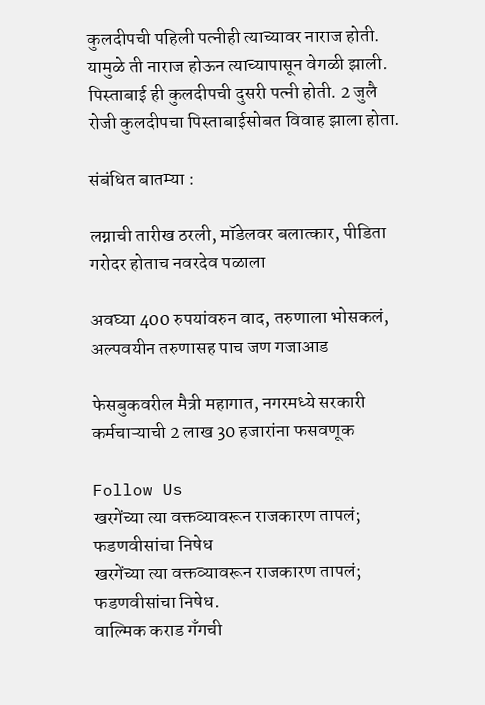कुलदीपची पहिली पत्नीही त्याच्यावर नाराज होती. यामुळे ती नाराज होऊन त्याच्यापासून वेगळी झाली. पिस्ताबाई ही कुलदीपची दुसरी पत्नी होती. 2 जुलै रोजी कुलदीपचा पिस्ताबाईसोबत विवाह झाला होता.

संबंधित बातम्या :

लग्नाची तारीख ठरली, मॉडेलवर बलात्कार, पीडिता गरोदर होताच नवरदेव पळाला

अवघ्या 400 रुपयांवरुन वाद, तरुणाला भोसकलं, अल्पवयीन तरुणासह पाच जण गजाआड

फेसबुकवरील मैत्री महागात, नगरमध्ये सरकारी कर्मचाऱ्याची 2 लाख 30 हजारांना फसवणूक

Follow Us
खरगेंच्या त्या वक्तव्यावरून राजकारण तापलं; फडणवीसांचा निषेध
खरगेंच्या त्या वक्तव्यावरून राजकारण तापलं; फडणवीसांचा निषेध.
वाल्मिक कराड गँगची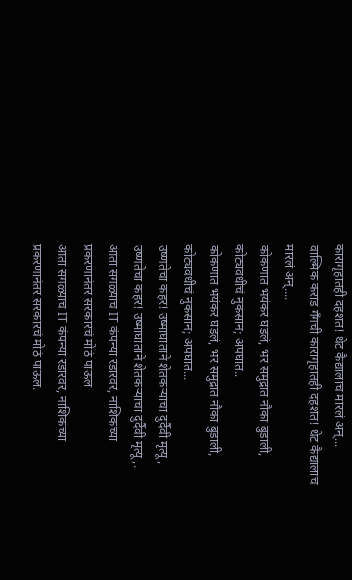कारागृहातही दहशत! थेट कैद्यालाच मारलं अन्...
वाल्मिक कराड गँगची कारागृहातही दहशत! थेट कैद्यालाच मारलं अन्....
कोकणात भयंकर घडलं, भर समुद्रात नौका बुडाली, कोट्यवधीचं नुकसान; अपघात..
कोकणात भयंकर घडलं, भर समुद्रात नौका बुडाली, कोट्यवधीचं नुकसान; अपघात...
उष्णतेचा कहर! उष्माघाताने शेतकऱ्याचा दुर्दैवी मृत्यू,
उष्णतेचा कहर! उष्माघाताने शेतकऱ्याचा दुर्दैवी मृत्यू,.
आता सगळ्याच IT कंपन्या रडारवर, नाशिकच्या प्रकरणानंतर सरकारचं मोठं पाऊल
आता सगळ्याच IT कंपन्या रडारवर, नाशिकच्या प्रकरणानंतर सरकारचं मोठं पाऊल.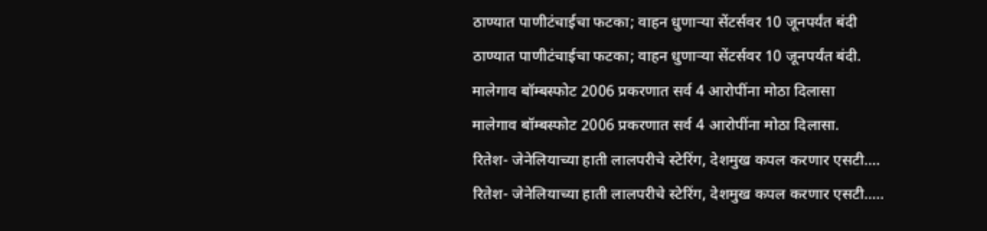ठाण्यात पाणीटंचाईचा फटका; वाहन धुणाऱ्या सेंटर्सवर 10 जूनपर्यंत बंदी
ठाण्यात पाणीटंचाईचा फटका; वाहन धुणाऱ्या सेंटर्सवर 10 जूनपर्यंत बंदी.
मालेगाव बॉम्बस्फोट 2006 प्रकरणात सर्व 4 आरोपींना मोठा दिलासा
मालेगाव बॉम्बस्फोट 2006 प्रकरणात सर्व 4 आरोपींना मोठा दिलासा.
रितेश- जेनेलियाच्या हाती लालपरीचे स्टेरिंग, देशमुख कपल करणार एसटी....
रितेश- जेनेलियाच्या हाती लालपरीचे स्टेरिंग, देशमुख कपल करणार एसटी.....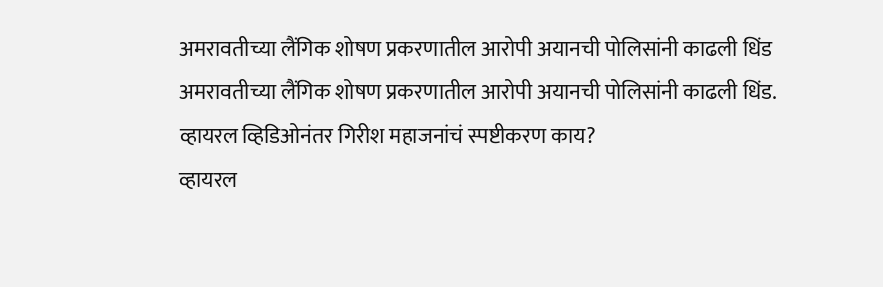अमरावतीच्या लैंगिक शोषण प्रकरणातील आरोपी अयानची पोलिसांनी काढली धिंड
अमरावतीच्या लैंगिक शोषण प्रकरणातील आरोपी अयानची पोलिसांनी काढली धिंड.
व्हायरल व्हिडिओनंतर गिरीश महाजनांचं स्पष्टीकरण काय?
व्हायरल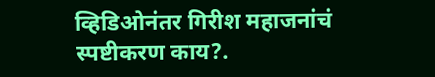व्हिडिओनंतर गिरीश महाजनांचं स्पष्टीकरण काय?.